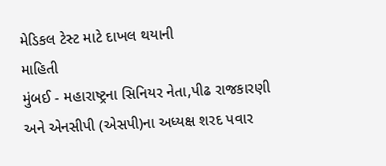મેડિકલ ટેસ્ટ માટે દાખલ થયાની
માહિતી
મુંબઈ - મહારાષ્ટ્રના સિનિયર નેતા,પીઢ રાજકારણી
અને એનસીપી (એસપી)ના અધ્યક્ષ શરદ પવાર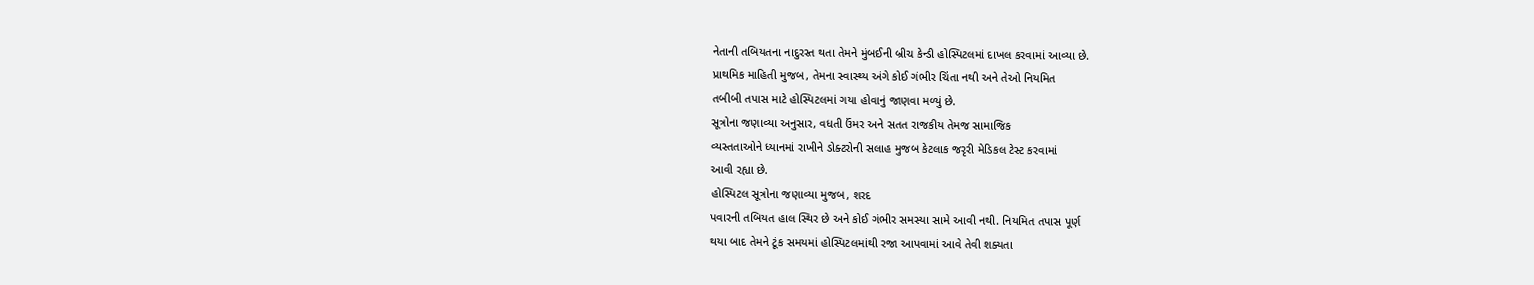નેતાની તબિયતના નાદુરસ્ત થતા તેમને મુંબઈની બ્રીચ કેન્ડી હોસ્પિટલમાં દાખલ કરવામાં આવ્યા છે.
પ્રાથમિક માહિતી મુજબ, તેમના સ્વાસ્થ્ય અંગે કોઈ ગંભીર ચિંતા નથી અને તેઓ નિયમિત
તબીબી તપાસ માટે હોસ્પિટલમાં ગયા હોવાનું જાણવા મળ્યું છે.
સૂત્રોના જણાવ્યા અનુસાર, વધતી ઉંમર અને સતત રાજકીય તેમજ સામાજિક
વ્યસ્તતાઓને ધ્યાનમાં રાખીને ડોક્ટરોની સલાહ મુજબ કેટલાક જરૃરી મેડિકલ ટેસ્ટ કરવામાં
આવી રહ્યા છે.
હોસ્પિટલ સૂત્રોના જણાવ્યા મુજબ, શરદ
પવારની તબિયત હાલ સ્થિર છે અને કોઈ ગંભીર સમસ્યા સામે આવી નથી. નિયમિત તપાસ પૂર્ણ
થયા બાદ તેમને ટૂંક સમયમાં હોસ્પિટલમાંથી રજા આપવામાં આવે તેવી શક્યતા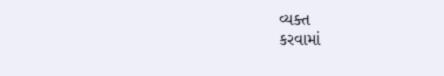વ્યક્ત
કરવામાં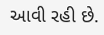આવી રહી છે.